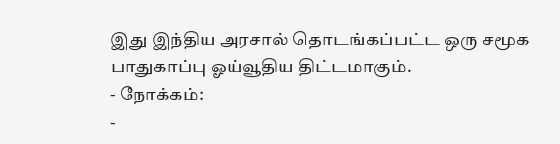இது இந்திய அரசால் தொடங்கப்பட்ட ஒரு சமூக பாதுகாப்பு ஓய்வூதிய திட்டமாகும்.
- நோக்கம்:
-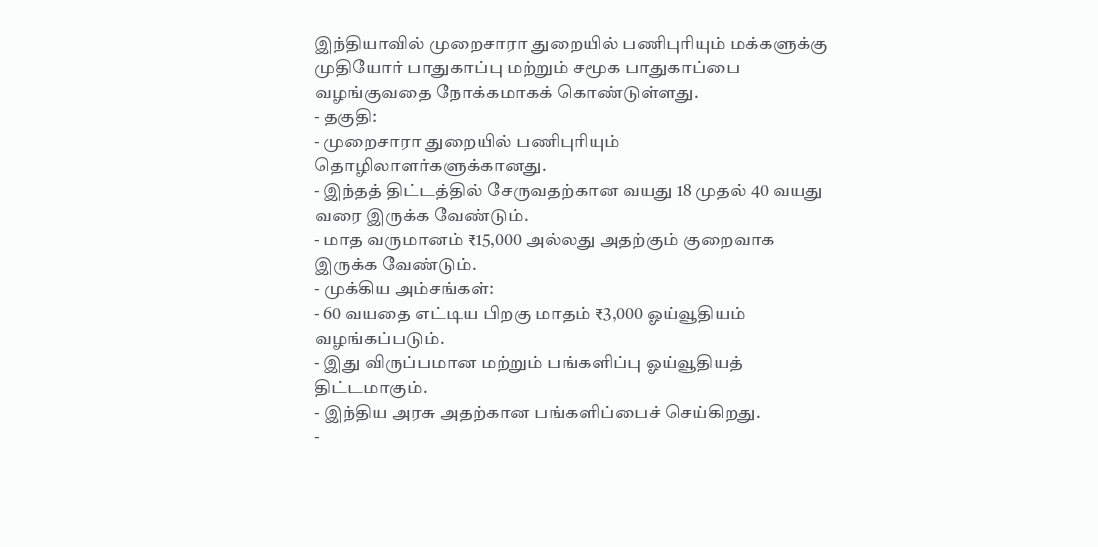இந்தியாவில் முறைசாரா துறையில் பணிபுரியும் மக்களுக்கு முதியோர் பாதுகாப்பு மற்றும் சமூக பாதுகாப்பை வழங்குவதை நோக்கமாகக் கொண்டுள்ளது.
- தகுதி:
- முறைசாரா துறையில் பணிபுரியும் தொழிலாளர்களுக்கானது.
- இந்தத் திட்டத்தில் சேருவதற்கான வயது 18 முதல் 40 வயது வரை இருக்க வேண்டும்.
- மாத வருமானம் ₹15,000 அல்லது அதற்கும் குறைவாக இருக்க வேண்டும்.
- முக்கிய அம்சங்கள்:
- 60 வயதை எட்டிய பிறகு மாதம் ₹3,000 ஓய்வூதியம் வழங்கப்படும்.
- இது விருப்பமான மற்றும் பங்களிப்பு ஓய்வூதியத் திட்டமாகும்.
- இந்திய அரசு அதற்கான பங்களிப்பைச் செய்கிறது.
-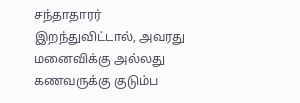சந்தாதாரர் இறந்துவிட்டால், அவரது மனைவிக்கு அல்லது கணவருக்கு குடும்ப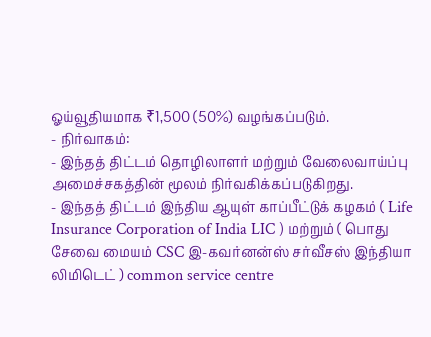ஓய்வூதியமாக ₹1,500 (50%) வழங்கப்படும்.
- நிர்வாகம்:
- இந்தத் திட்டம் தொழிலாளர் மற்றும் வேலைவாய்ப்பு அமைச்சகத்தின் மூலம் நிர்வகிக்கப்படுகிறது.
- இந்தத் திட்டம் இந்திய ஆயுள் காப்பீட்டுக் கழகம் ( Life Insurance Corporation of India LIC ) மற்றும் ( பொது சேவை மையம் CSC இ-கவர்னன்ஸ் சர்வீசஸ் இந்தியா லிமிடெட் ) common service centre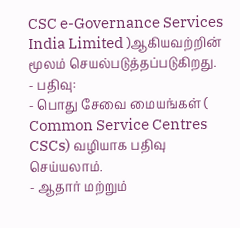CSC e-Governance Services India Limited )ஆகியவற்றின் மூலம் செயல்படுத்தப்படுகிறது.
- பதிவு:
- பொது சேவை மையங்கள் ( Common Service Centres CSCs) வழியாக பதிவு செய்யலாம்.
- ஆதார் மற்றும்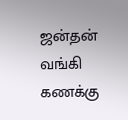ஜன்தன் வங்கி கணக்கு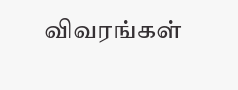விவரங்கள்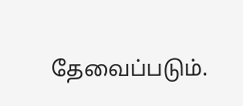தேவைப்படும்.